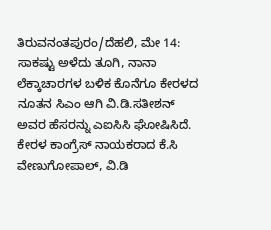ತಿರುವನಂತಪುರಂ/ದೆಹಲಿ, ಮೇ 14: ಸಾಕಷ್ಟು ಅಳೆದು ತೂಗಿ, ನಾನಾ ಲೆಕ್ಕಾಚಾರಗಳ ಬಳಿಕ ಕೊನೆಗೂ ಕೇರಳದ ನೂತನ ಸಿಎಂ ಆಗಿ ವಿ.ಡಿ.ಸತೀಶನ್ ಅವರ ಹೆಸರನ್ನು ಎಐಸಿಸಿ ಘೋಷಿಸಿದೆ. ಕೇರಳ ಕಾಂಗ್ರೆಸ್ ನಾಯಕರಾದ ಕೆ.ಸಿ ವೇಣುಗೋಪಾಲ್, ವಿ.ಡಿ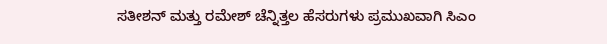ಸತೀಶನ್ ಮತ್ತು ರಮೇಶ್ ಚೆನ್ನಿತ್ತಲ ಹೆಸರುಗಳು ಪ್ರಮುಖವಾಗಿ ಸಿಎಂ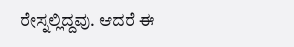ರೇಸ್ನಲ್ಲಿದ್ದವು. ಆದರೆ ಈ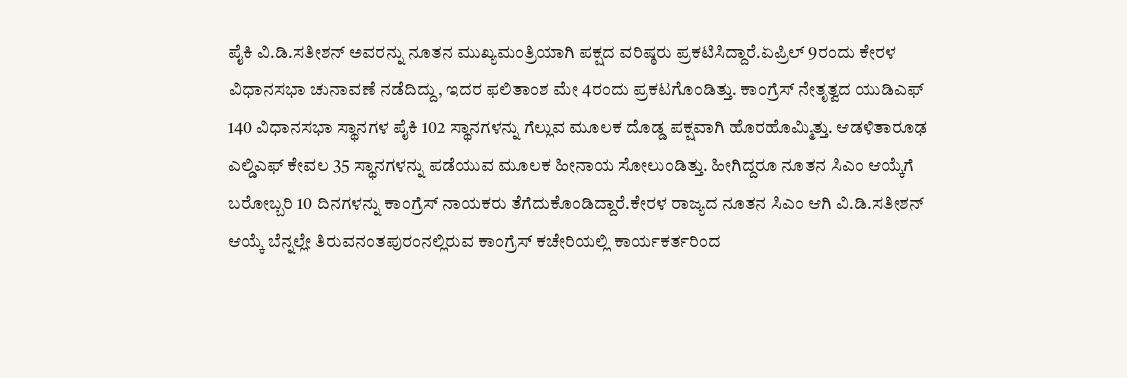ಪೈಕಿ ವಿ.ಡಿ.ಸತೀಶನ್ ಅವರನ್ನು ನೂತನ ಮುಖ್ಯಮಂತ್ರಿಯಾಗಿ ಪಕ್ಷದ ವರಿಷ್ಠರು ಪ್ರಕಟಿಸಿದ್ದಾರೆ.ಏಪ್ರಿಲ್ 9ರಂದು ಕೇರಳ ವಿಧಾನಸಭಾ ಚುನಾವಣೆ ನಡೆದಿದ್ದು, ಇದರ ಫಲಿತಾಂಶ ಮೇ 4ರಂದು ಪ್ರಕಟಗೊಂಡಿತ್ತು. ಕಾಂಗ್ರೆಸ್ ನೇತೃತ್ವದ ಯುಡಿಎಫ್ 140 ವಿಧಾನಸಭಾ ಸ್ಥಾನಗಳ ಪೈಕಿ 102 ಸ್ಥಾನಗಳನ್ನು ಗೆಲ್ಲುವ ಮೂಲಕ ದೊಡ್ಡ ಪಕ್ಷವಾಗಿ ಹೊರಹೊಮ್ಮಿತ್ತು. ಆಡಳಿತಾರೂಢ ಎಲ್ಡಿಎಫ್ ಕೇವಲ 35 ಸ್ಥಾನಗಳನ್ನು ಪಡೆಯುವ ಮೂಲಕ ಹೀನಾಯ ಸೋಲುಂಡಿತ್ತು. ಹೀಗಿದ್ದರೂ ನೂತನ ಸಿಎಂ ಆಯ್ಕೆಗೆ ಬರೋಬ್ಬರಿ 10 ದಿನಗಳನ್ನು ಕಾಂಗ್ರೆಸ್ ನಾಯಕರು ತೆಗೆದುಕೊಂಡಿದ್ದಾರೆ.ಕೇರಳ ರಾಜ್ಯದ ನೂತನ ಸಿಎಂ ಆಗಿ ವಿ.ಡಿ.ಸತೀಶನ್ ಆಯ್ಕೆ ಬೆನ್ನಲ್ಲೇ ತಿರುವನಂತಪುರಂನಲ್ಲಿರುವ ಕಾಂಗ್ರೆಸ್ ಕಚೇರಿಯಲ್ಲಿ ಕಾರ್ಯಕರ್ತರಿಂದ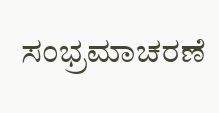ಸಂಭ್ರಮಾಚರಣೆ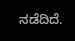ನಡೆದಿದೆ.